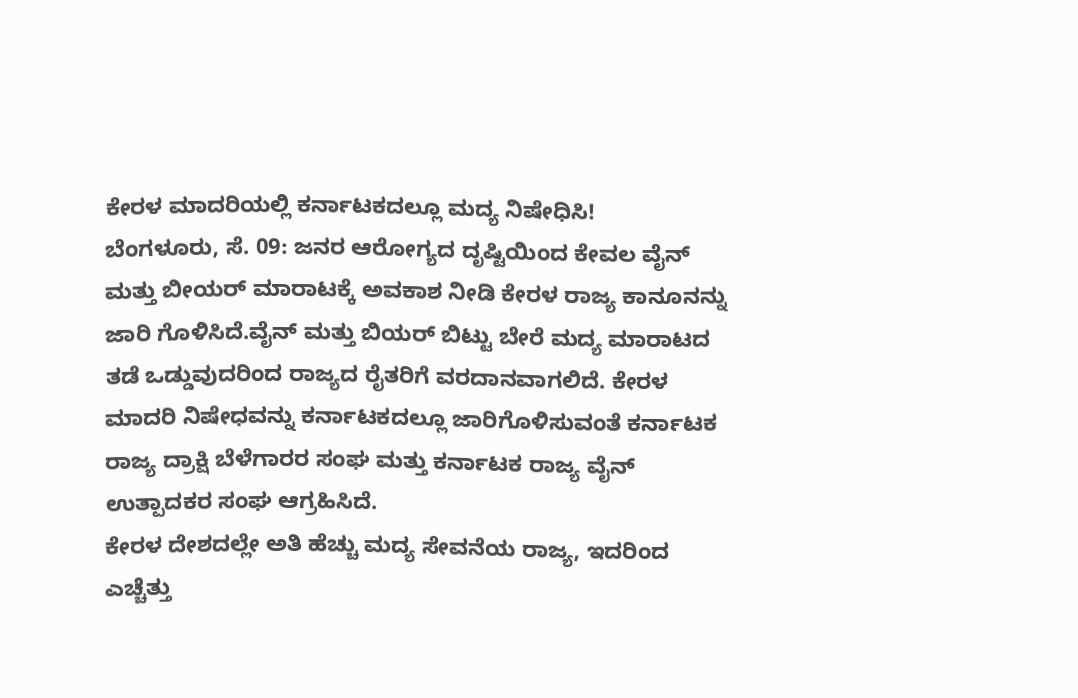ಕೇರಳ ಮಾದರಿಯಲ್ಲಿ ಕರ್ನಾಟಕದಲ್ಲೂ ಮದ್ಯ ನಿಷೇಧಿಸಿ!
ಬೆಂಗಳೂರು, ಸೆ. 09: ಜನರ ಆರೋಗ್ಯದ ದೃಷ್ಟಿಯಿಂದ ಕೇವಲ ವೈನ್ ಮತ್ತು ಬೀಯರ್ ಮಾರಾಟಕ್ಕೆ ಅವಕಾಶ ನೀಡಿ ಕೇರಳ ರಾಜ್ಯ ಕಾನೂನನ್ನು ಜಾರಿ ಗೊಳಿಸಿದೆ.ವೈನ್ ಮತ್ತು ಬಿಯರ್ ಬಿಟ್ಟು ಬೇರೆ ಮದ್ಯ ಮಾರಾಟದ ತಡೆ ಒಡ್ಡುವುದರಿಂದ ರಾಜ್ಯದ ರೈತರಿಗೆ ವರದಾನವಾಗಲಿದೆ. ಕೇರಳ ಮಾದರಿ ನಿಷೇಧವನ್ನು ಕರ್ನಾಟಕದಲ್ಲೂ ಜಾರಿಗೊಳಿಸುವಂತೆ ಕರ್ನಾಟಕ ರಾಜ್ಯ ದ್ರಾಕ್ಷಿ ಬೆಳೆಗಾರರ ಸಂಘ ಮತ್ತು ಕರ್ನಾಟಕ ರಾಜ್ಯ ವೈನ್ ಉತ್ಪಾದಕರ ಸಂಘ ಆಗ್ರಹಿಸಿದೆ.
ಕೇರಳ ದೇಶದಲ್ಲೇ ಅತಿ ಹೆಚ್ಚು ಮದ್ಯ ಸೇವನೆಯ ರಾಜ್ಯ, ಇದರಿಂದ ಎಚ್ಚೆತ್ತು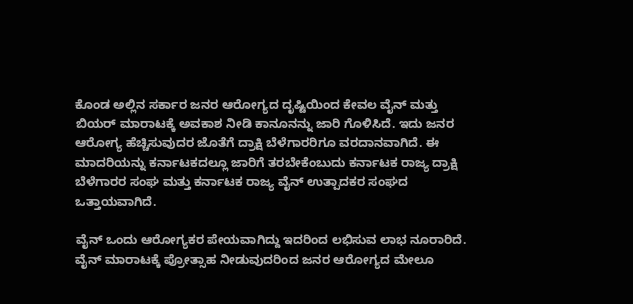ಕೊಂಡ ಅಲ್ಲಿನ ಸರ್ಕಾರ ಜನರ ಆರೋಗ್ಯದ ದೃಷ್ಟಿಯಿಂದ ಕೇವಲ ವೈನ್ ಮತ್ತು ಬಿಯರ್ ಮಾರಾಟಕ್ಕೆ ಅವಕಾಶ ನೀಡಿ ಕಾನೂನನ್ನು ಜಾರಿ ಗೊಳಿಸಿದೆ. ಇದು ಜನರ ಆರೋಗ್ಯ ಹೆಚ್ಚಿಸುವುದರ ಜೊತೆಗೆ ದ್ರಾಕ್ಷಿ ಬೆಳೆಗಾರರಿಗೂ ವರದಾನವಾಗಿದೆ. ಈ ಮಾದರಿಯನ್ನು ಕರ್ನಾಟಕದಲ್ಲೂ ಜಾರಿಗೆ ತರಬೇಕೆಂಬುದು ಕರ್ನಾಟಕ ರಾಜ್ಯ ದ್ರಾಕ್ಷಿ ಬೆಳೆಗಾರರ ಸಂಘ ಮತ್ತು ಕರ್ನಾಟಕ ರಾಜ್ಯ ವೈನ್ ಉತ್ಪಾದಕರ ಸಂಘದ ಒತ್ತಾಯವಾಗಿದೆ.

ವೈನ್ ಒಂದು ಆರೋಗ್ಯಕರ ಪೇಯವಾಗಿದ್ದು ಇದರಿಂದ ಲಭಿಸುವ ಲಾಭ ನೂರಾರಿದೆ. ವೈನ್ ಮಾರಾಟಕ್ಕೆ ಪ್ರೋತ್ಸಾಹ ನೀಡುವುದರಿಂದ ಜನರ ಆರೋಗ್ಯದ ಮೇಲೂ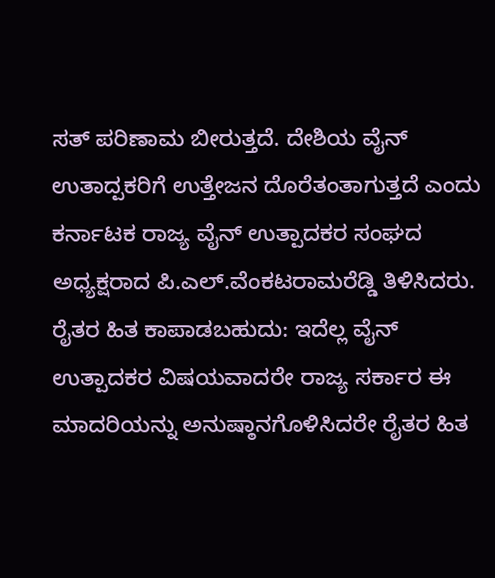ಸತ್ ಪರಿಣಾಮ ಬೀರುತ್ತದೆ. ದೇಶಿಯ ವೈನ್ ಉತಾದ್ಪಕರಿಗೆ ಉತ್ತೇಜನ ದೊರೆತಂತಾಗುತ್ತದೆ ಎಂದು ಕರ್ನಾಟಕ ರಾಜ್ಯ ವೈನ್ ಉತ್ಪಾದಕರ ಸಂಘದ ಅಧ್ಯಕ್ಷರಾದ ಪಿ.ಎಲ್.ವೆಂಕಟರಾಮರೆಡ್ಡಿ ತಿಳಿಸಿದರು.
ರೈತರ ಹಿತ ಕಾಪಾಡಬಹುದು: ಇದೆಲ್ಲ ವೈನ್ ಉತ್ಪಾದಕರ ವಿಷಯವಾದರೇ ರಾಜ್ಯ ಸರ್ಕಾರ ಈ ಮಾದರಿಯನ್ನು ಅನುಷ್ಠಾನಗೊಳಿಸಿದರೇ ರೈತರ ಹಿತ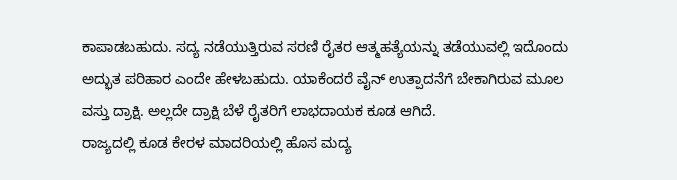ಕಾಪಾಡಬಹುದು. ಸದ್ಯ ನಡೆಯುತ್ತಿರುವ ಸರಣಿ ರೈತರ ಆತ್ಮಹತ್ಯೆಯನ್ನು ತಡೆಯುವಲ್ಲಿ ಇದೊಂದು ಅದ್ಭುತ ಪರಿಹಾರ ಎಂದೇ ಹೇಳಬಹುದು. ಯಾಕೆಂದರೆ ವೈನ್ ಉತ್ಪಾದನೆಗೆ ಬೇಕಾಗಿರುವ ಮೂಲ ವಸ್ತು ದ್ರಾಕ್ಷಿ. ಅಲ್ಲದೇ ದ್ರಾಕ್ಷಿ ಬೆಳೆ ರೈತರಿಗೆ ಲಾಭದಾಯಕ ಕೂಡ ಆಗಿದೆ.
ರಾಜ್ಯದಲ್ಲಿ ಕೂಡ ಕೇರಳ ಮಾದರಿಯಲ್ಲಿ ಹೊಸ ಮದ್ಯ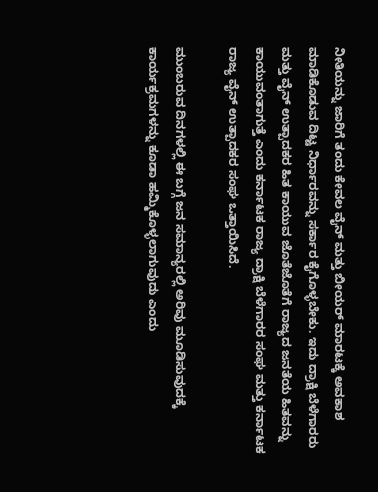ನೀತಿಯನ್ನು ಜಾರಿಗೆ ತಂದು ಕೇವಲ ವೈನ್ ಮತ್ತು ಬೀಯರ್ ಮಾರಟಕ್ಕೆ ಅವಕಾಶ ಮಾಡಿಕೊಡುವ ದಿಟ್ಟ ನಿರ್ಧಾರವನ್ನು ಸರ್ಕಾರ ಕೈಗೊಳ್ಳಬೇಕು. ಇದು ದ್ರಾಕ್ಷಿ ಬೆಳೆಗಾರರು ಮತ್ತು ವೈನ್ ಉತ್ಪಾದಕರ ಹಿತ ಕಾಯುವ ಜೊತೆಜೊತೆಗೆ ರಾಜ್ಯದ ಜನತೆಯ ಹಿತವನ್ನು ಕಾಯುವಂತಾಗುತ್ತೆ ಎಂದು ಕರ್ನಾಟಕ ರಾಜ್ಯ ದ್ರಾಕ್ಷಿ ಬೆಳೆಗಾರರ ಸಂಘ ಮತ್ತು ಕರ್ನಾಟಕ ರಾಜ್ಯ ವೈನ್ ಉತ್ಪಾದಕರ ಸಂಘ ಒತ್ತಾಯಿಸಿದೆ.

ಮುಂಬರುವ ದಿನಗಳಲ್ಲಿ ಈ ಬಗ್ಗೆ ಜನ ಸಮಾನ್ಯರಲ್ಲಿ ಅರಿವು ಮೂಡಿಸುವುದಕ್ಕೆ ಕಾರ್ಯಕ್ರಮಗಳನ್ನು ಕೂಡಾ ಹಮ್ಮಿಕೊಳ್ಳಲಾಗುವುದು ಎಂದು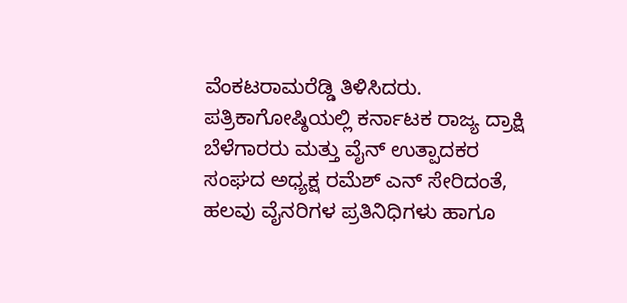ವೆಂಕಟರಾಮರೆಡ್ಡಿ ತಿಳಿಸಿದರು.
ಪತ್ರಿಕಾಗೋಷ್ಠಿಯಲ್ಲಿ ಕರ್ನಾಟಕ ರಾಜ್ಯ ದ್ರಾಕ್ಷಿ ಬೆಳೆಗಾರರು ಮತ್ತು ವೈನ್ ಉತ್ಪಾದಕರ ಸಂಘದ ಅಧ್ಯಕ್ಷ ರಮೆಶ್ ಎನ್ ಸೇರಿದಂತೆ, ಹಲವು ವೈನರಿಗಳ ಪ್ರತಿನಿಧಿಗಳು ಹಾಗೂ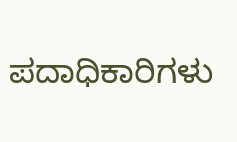ಪದಾಧಿಕಾರಿಗಳು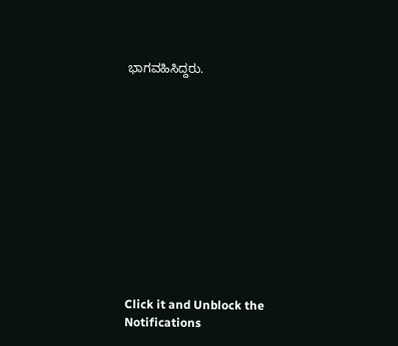ಭಾಗವಹಿಸಿದ್ದರು.












Click it and Unblock the Notifications